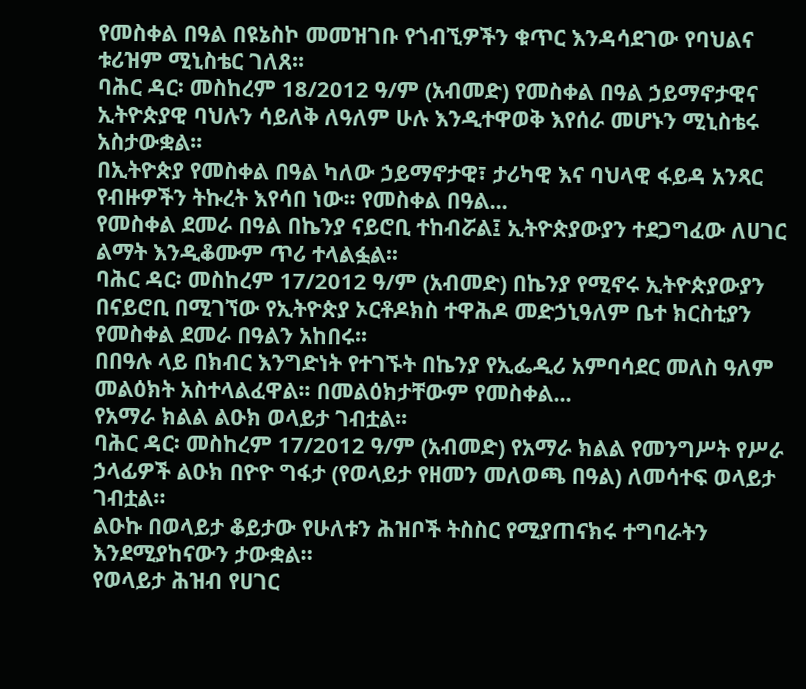የመስቀል በዓል በዩኔስኮ መመዝገቡ የጎብኚዎችን ቁጥር እንዳሳደገው የባህልና ቱሪዝም ሚኒስቴር ገለጸ፡፡
ባሕር ዳር፡ መስከረም 18/2012 ዓ/ም (አብመድ) የመስቀል በዓል ኃይማኖታዊና ኢትዮጵያዊ ባህሉን ሳይለቅ ለዓለም ሁሉ እንዲተዋወቅ እየሰራ መሆኑን ሚኒስቴሩ አስታውቋል፡፡
በኢትዮጵያ የመስቀል በዓል ካለው ኃይማኖታዊ፣ ታሪካዊ እና ባህላዊ ፋይዳ አንጻር የብዙዎችን ትኩረት እየሳበ ነው፡፡ የመስቀል በዓል...
የመስቀል ደመራ በዓል በኬንያ ናይሮቢ ተከብሯል፤ ኢትዮጵያውያን ተደጋግፈው ለሀገር ልማት እንዲቆሙም ጥሪ ተላልፏል፡፡
ባሕር ዳር፡ መስከረም 17/2012 ዓ/ም (አብመድ) በኬንያ የሚኖሩ ኢትዮጵያውያን በናይሮቢ በሚገኘው የኢትዮጵያ ኦርቶዶክስ ተዋሕዶ መድኃኒዓለም ቤተ ክርስቲያን የመስቀል ደመራ በዓልን አከበሩ፡፡
በበዓሉ ላይ በክብር እንግድነት የተገኙት በኬንያ የኢፌዲሪ አምባሳደር መለስ ዓለም መልዕክት አስተላልፈዋል፡፡ በመልዕክታቸውም የመስቀል...
የአማራ ክልል ልዑክ ወላይታ ገብቷል፡፡
ባሕር ዳር፡ መስከረም 17/2012 ዓ/ም (አብመድ) የአማራ ክልል የመንግሥት የሥራ ኃላፊዎች ልዑክ በዮዮ ግፋታ (የወላይታ የዘመን መለወጫ በዓል) ለመሳተፍ ወላይታ ገብቷል።
ልዑኩ በወላይታ ቆይታው የሁለቱን ሕዝቦች ትስስር የሚያጠናክሩ ተግባራትን እንደሚያከናውን ታውቋል።
የወላይታ ሕዝብ የሀገር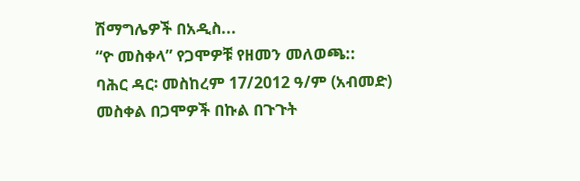ሽማግሌዎች በአዲስ...
“ዮ መስቀላ” የጋሞዎቹ የዘመን መለወጫ::
ባሕር ዳር፡ መስከረም 17/2012 ዓ/ም (አብመድ) መስቀል በጋሞዎች በኩል በጉጉት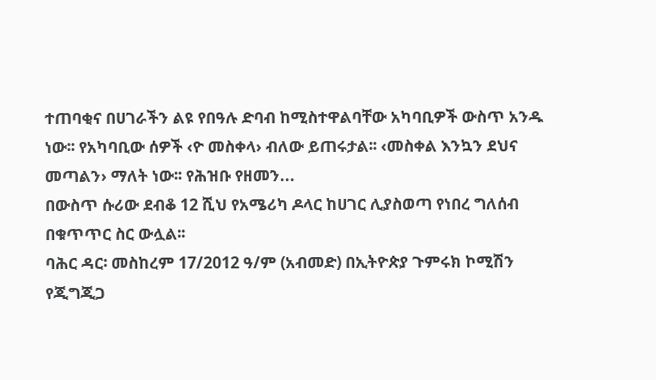ተጠባቂና በሀገራችን ልዩ የበዓሉ ድባብ ከሚስተዋልባቸው አካባቢዎች ውስጥ አንዱ ነው፡፡ የአካባቢው ሰዎች ‹ዮ መስቀላ› ብለው ይጠሩታል፡፡ ‹መስቀል እንኳን ደህና መጣልን› ማለት ነው፡፡ የሕዝቡ የዘመን...
በውስጥ ሱሪው ደብቆ 12 ሺህ የአሜሪካ ዶላር ከሀገር ሊያስወጣ የነበረ ግለሰብ በቁጥጥር ስር ውሏል፡፡
ባሕር ዳር፡ መስከረም 17/2012 ዓ/ም (አብመድ) በኢትዮጵያ ጉምሩክ ኮሚሽን የጂግጂጋ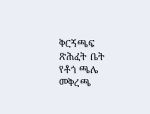ቅርኝጫፍ ጽሕፈት ቤት የቶጎ ጫሌ መቅረጫ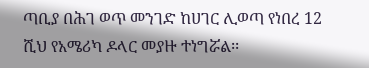ጣቢያ በሕገ ወጥ መንገድ ከሀገር ሊወጣ የነበረ 12 ሺህ የአሜሪካ ዶላር መያዙ ተነግሯል፡፡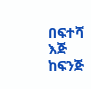በፍተሻ እጅ ከፍንጅ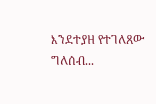እንደተያዘ የተገለጸው ግለሰብ...